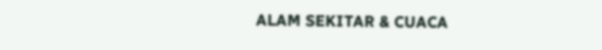ALAM SEKITAR & CUACA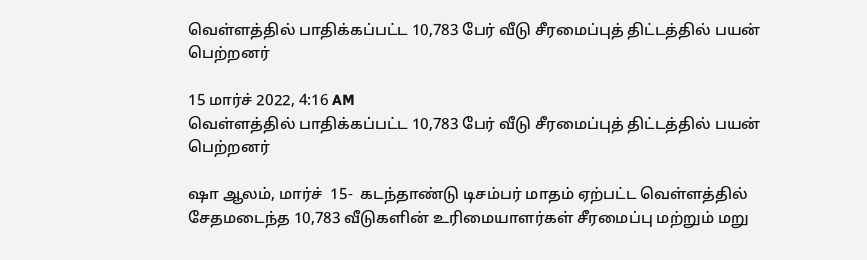வெள்ளத்தில் பாதிக்கப்பட்ட 10,783 பேர் வீடு சீரமைப்புத் திட்டத்தில் பயன் பெற்றனர்

15 மார்ச் 2022, 4:16 AM
வெள்ளத்தில் பாதிக்கப்பட்ட 10,783 பேர் வீடு சீரமைப்புத் திட்டத்தில் பயன் பெற்றனர்

ஷா ஆலம், மார்ச்  15-  கடந்தாண்டு டிசம்பர் மாதம் ஏற்பட்ட வெள்ளத்தில் சேதமடைந்த 10,783 வீடுகளின் உரிமையாளர்கள் சீரமைப்பு மற்றும் மறு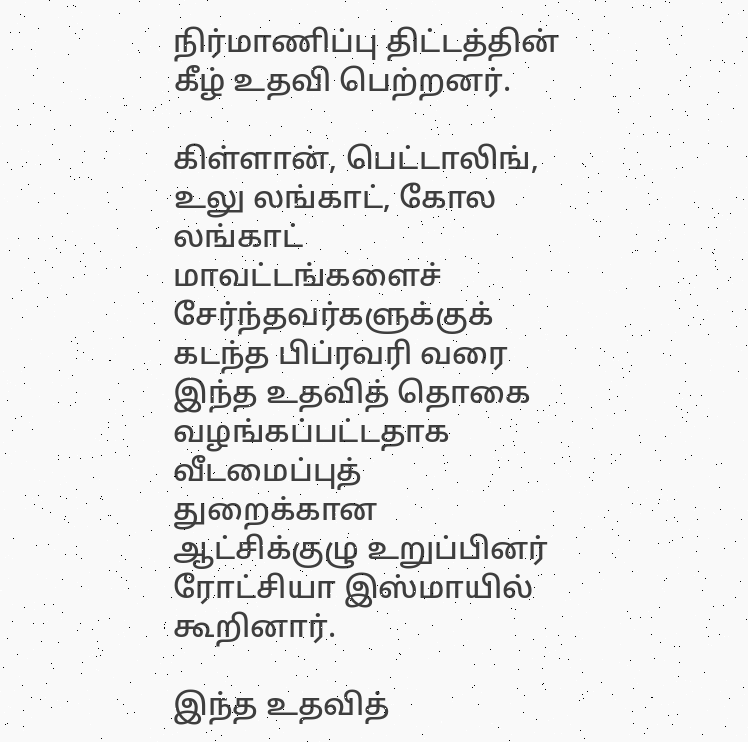நிர்மாணிப்பு திட்டத்தின் கீழ் உதவி பெற்றனர்.

கிள்ளான், பெட்டாலிங், உலு லங்காட், கோல லங்காட் மாவட்டங்களைச் சேர்ந்தவர்களுக்குக் கடந்த பிப்ரவரி வரை இந்த உதவித் தொகை வழங்கப்பட்டதாக வீடமைப்புத் துறைக்கான ஆட்சிக்குழு உறுப்பினர் ரோட்சியா இஸ்மாயில் கூறினார்.

இந்த உதவித்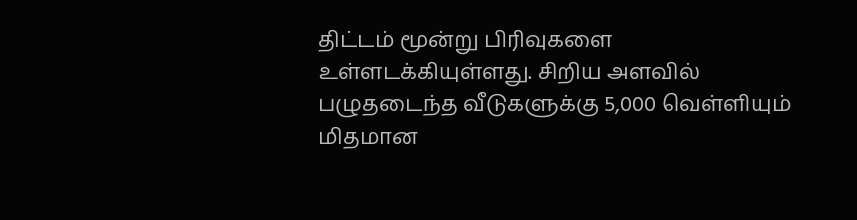திட்டம் மூன்று பிரிவுகளை உள்ளடக்கியுள்ளது. சிறிய அளவில் பழுதடைந்த வீடுகளுக்கு 5,000 வெள்ளியும் மிதமான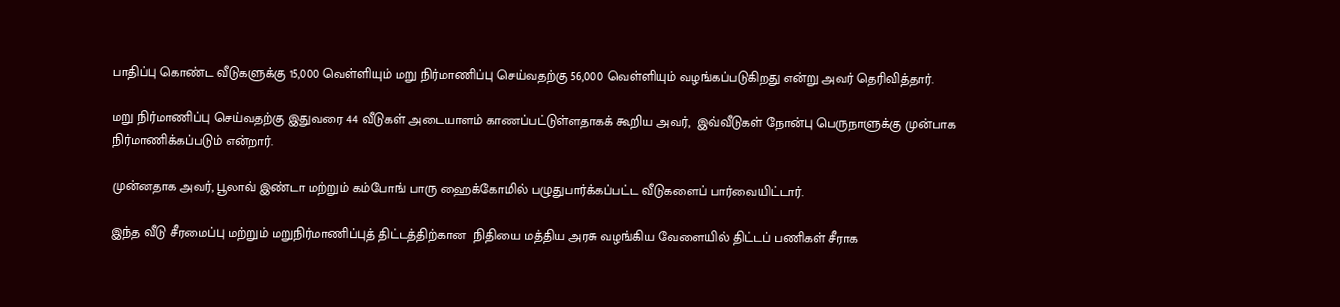பாதிப்பு கொண்ட வீடுகளுக்கு 15,000 வெள்ளியும் மறு நிர்மாணிப்பு செய்வதற்கு 56,000 வெள்ளியும் வழங்கப்படுகிறது என்று அவர் தெரிவித்தார்.

மறு நிர்மாணிப்பு செய்வதற்கு இதுவரை 44 வீடுகள் அடையாளம் காணப்பட்டுள்ளதாகக் கூறிய அவர்,  இவ்வீடுகள் நோன்பு பெருநாளுக்கு முன்பாக நிர்மாணிக்கப்படும் என்றார்.

முன்னதாக அவர், பூலாவ் இண்டா மற்றும் கம்போங் பாரு ஹைக்கோமில் பழுதுபார்க்கப்பட்ட வீடுகளைப் பார்வையிட்டார்.

இந்த வீடு சீரமைப்பு மற்றும் மறுநிர்மாணிப்புத் திட்டத்திற்கான  நிதியை மத்திய அரசு வழங்கிய வேளையில் திட்டப் பணிகள் சீராக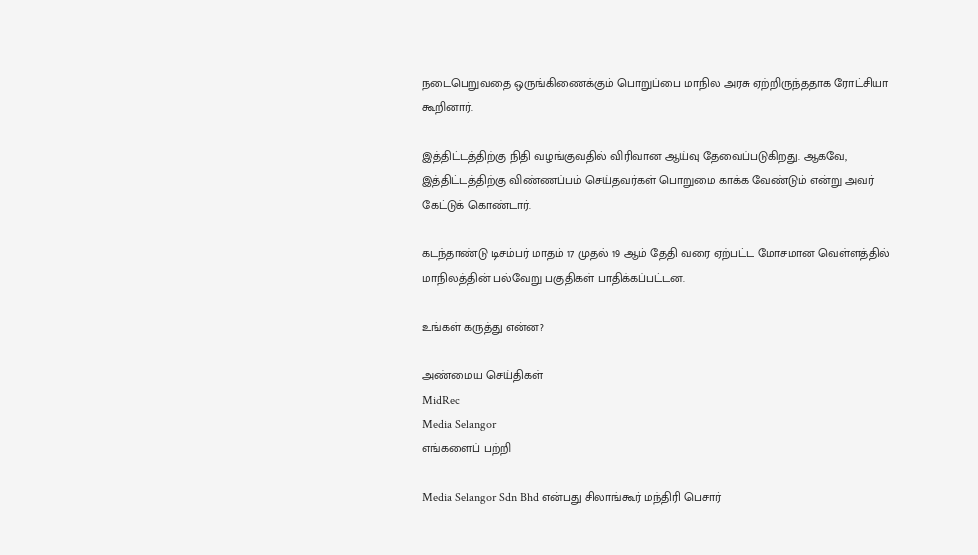நடைபெறுவதை ஒருங்கிணைக்கும் பொறுப்பை மாநில அரசு ஏற்றிருந்ததாக ரோட்சியா கூறினார்.

இத்திட்டத்திற்கு நிதி வழங்குவதில் விரிவான ஆய்வு தேவைப்படுகிறது. ஆகவே, இத்திட்டத்திற்கு விண்ணப்பம் செய்தவர்கள் பொறுமை காக்க வேண்டும் என்று அவர் கேட்டுக் கொண்டார்.

கடந்தாண்டு டிசம்பர் மாதம் 17 முதல் 19 ஆம் தேதி வரை ஏற்பட்ட மோசமான வெள்ளத்தில் மாநிலத்தின் பல்வேறு பகுதிகள் பாதிக்கப்பட்டன.

உங்கள் கருத்து என்ன?

அண்மைய செய்திகள்
MidRec
Media Selangor
எங்களைப் பற்றி

Media Selangor Sdn Bhd என்பது சிலாங்கூர் மந்திரி பெசார்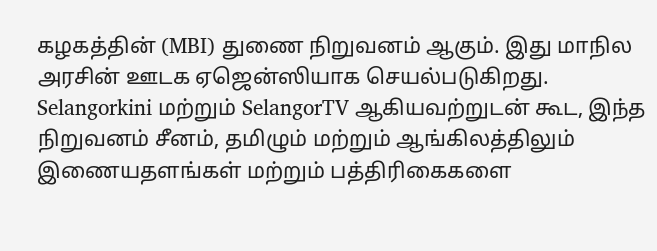கழகத்தின் (MBI) துணை நிறுவனம் ஆகும். இது மாநில அரசின் ஊடக ஏஜென்ஸியாக செயல்படுகிறது. Selangorkini மற்றும் SelangorTV ஆகியவற்றுடன் கூட, இந்த நிறுவனம் சீனம், தமிழும் மற்றும் ஆங்கிலத்திலும் இணையதளங்கள் மற்றும் பத்திரிகைகளை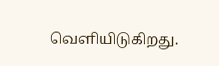வெளியிடுகிறது.